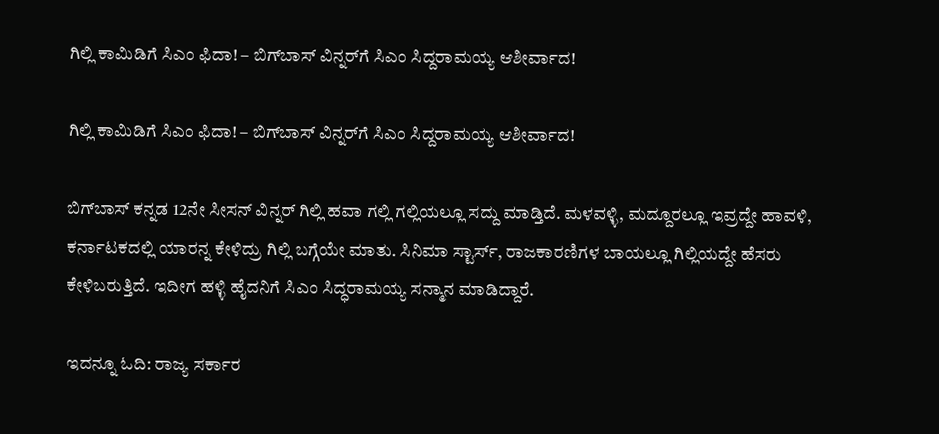ಗಿಲ್ಲಿ ಕಾಮಿಡಿಗೆ ಸಿಎಂ ಫಿದಾ! – ಬಿಗ್‌ಬಾಸ್‌ ವಿನ್ನರ್‌ಗೆ ಸಿಎಂ ಸಿದ್ದರಾಮಯ್ಯ ಆಶೀರ್ವಾದ!

ಗಿಲ್ಲಿ ಕಾಮಿಡಿಗೆ ಸಿಎಂ ಫಿದಾ! – ಬಿಗ್‌ಬಾಸ್‌ ವಿನ್ನರ್‌ಗೆ ಸಿಎಂ ಸಿದ್ದರಾಮಯ್ಯ ಆಶೀರ್ವಾದ!

ಬಿಗ್‌ಬಾಸ್‌ ಕನ್ನಡ 12ನೇ ಸೀಸನ್ ವಿನ್ನರ್ ಗಿಲ್ಲಿ ಹವಾ ಗಲ್ಲಿ ಗಲ್ಲಿಯಲ್ಲೂ ಸದ್ದು ಮಾಡ್ತಿದೆ. ಮಳವಳ್ಳಿ, ಮದ್ದೂರಲ್ಲೂ ಇವ್ರದ್ದೇ ಹಾವಳಿ, ಕರ್ನಾಟಕದಲ್ಲಿ ಯಾರನ್ನ ಕೇಳಿದ್ರು ಗಿಲ್ಲಿ ಬಗ್ಗೆಯೇ ಮಾತು. ಸಿನಿಮಾ ಸ್ಟಾರ್ಸ್‌, ರಾಜಕಾರಣಿಗಳ ಬಾಯಲ್ಲೂ ಗಿಲ್ಲಿಯದ್ದೇ ಹೆಸರು ಕೇಳಿಬರುತ್ತಿದೆ. ಇದೀಗ ಹಳ್ಳಿ ಹೈದನಿಗೆ ಸಿಎಂ ಸಿದ್ಧರಾಮಯ್ಯ ಸನ್ಮಾನ ಮಾಡಿದ್ದಾರೆ.

ಇದನ್ನೂ ಓದಿ: ರಾಜ್ಯ ಸರ್ಕಾರ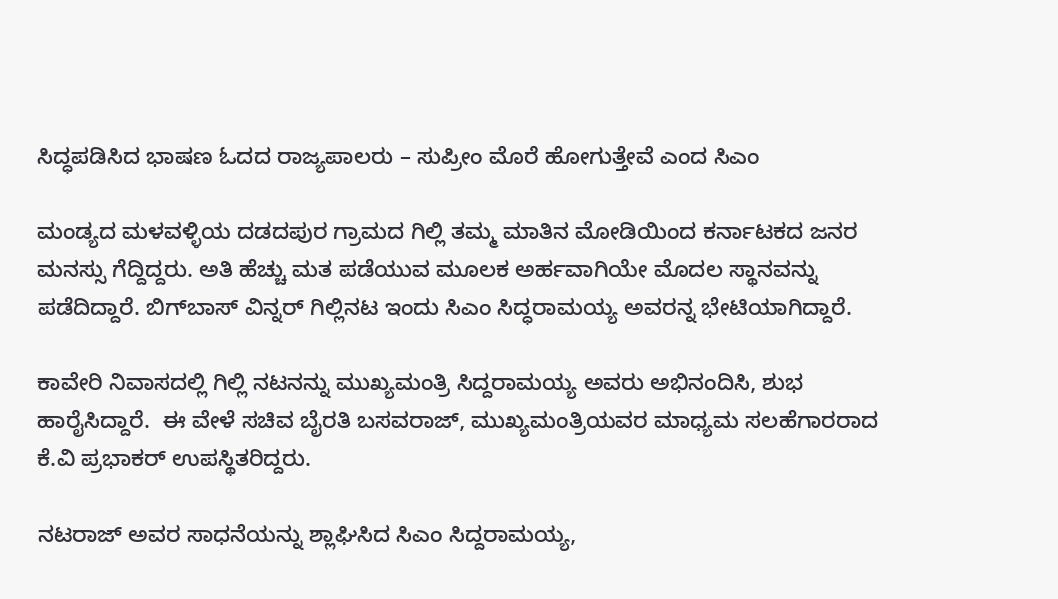ಸಿದ್ಧಪಡಿಸಿದ ಭಾಷಣ ಓದದ ರಾಜ್ಯಪಾಲರು – ಸುಪ್ರೀಂ ಮೊರೆ ಹೋಗುತ್ತೇವೆ ಎಂದ ಸಿಎಂ

ಮಂಡ್ಯದ ಮಳವಳ್ಳಿಯ ದಡದಪುರ ಗ್ರಾಮದ ಗಿಲ್ಲಿ ತಮ್ಮ ಮಾತಿನ ಮೋಡಿಯಿಂದ ಕರ್ನಾಟಕದ ಜನರ ಮನಸ್ಸು ಗೆದ್ದಿದ್ದರು. ಅತಿ ಹೆಚ್ಚು ಮತ ಪಡೆಯುವ ಮೂಲಕ ಅರ್ಹವಾಗಿಯೇ ಮೊದಲ ಸ್ಥಾನವನ್ನು ಪಡೆದಿದ್ದಾರೆ. ಬಿಗ್‌ಬಾಸ್‌ ವಿನ್ನರ್‌ ಗಿಲ್ಲಿನಟ ಇಂದು ಸಿಎಂ ಸಿದ್ಧರಾಮಯ್ಯ ಅವರನ್ನ ಭೇಟಿಯಾಗಿದ್ದಾರೆ.

ಕಾವೇರಿ ನಿವಾಸದಲ್ಲಿ ಗಿಲ್ಲಿ ನಟನನ್ನು ಮುಖ್ಯಮಂತ್ರಿ‌ ಸಿದ್ದರಾಮಯ್ಯ ಅವರು ಅಭಿನಂದಿಸಿ, ಶುಭ ಹಾರೈಸಿದ್ದಾರೆ.  ಈ ವೇಳೆ ಸಚಿವ ಬೈರತಿ ಬಸವರಾಜ್‌, ಮುಖ್ಯಮಂತ್ರಿಯವರ ಮಾಧ್ಯಮ ಸಲಹೆಗಾರರಾದ ಕೆ.ವಿ ಪ್ರಭಾಕರ್ ಉಪಸ್ಥಿತರಿದ್ದರು.

ನಟರಾಜ್ ಅವರ ಸಾಧನೆಯನ್ನು ಶ್ಲಾಘಿಸಿದ ಸಿಎಂ ಸಿದ್ದರಾಮಯ್ಯ,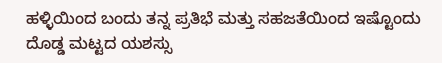ಹಳ್ಳಿಯಿಂದ ಬಂದು ತನ್ನ ಪ್ರತಿಭೆ ಮತ್ತು ಸಹಜತೆಯಿಂದ ಇಷ್ಟೊಂದು ದೊಡ್ಡ ಮಟ್ಟದ ಯಶಸ್ಸು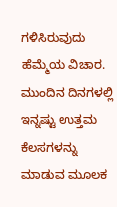ಗಳಿಸಿರುವುದು ಹೆಮ್ಮೆಯ ವಿಚಾರ. ಮುಂದಿನ ದಿನಗಳಲ್ಲಿ ಇನ್ನಷ್ಟು ಉತ್ತಮ ಕೆಲಸಗಳನ್ನು ಮಾಡುವ ಮೂಲಕ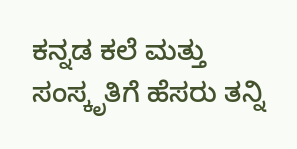ಕನ್ನಡ ಕಲೆ ಮತ್ತು ಸಂಸ್ಕೃತಿಗೆ ಹೆಸರು ತನ್ನಿ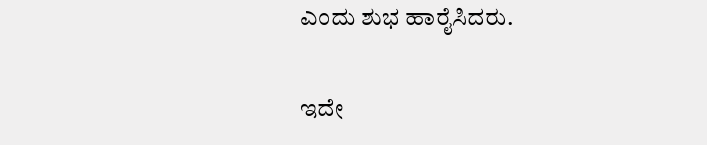ಎಂದು ಶುಭ ಹಾರೈಸಿದರು.

ಇದೇ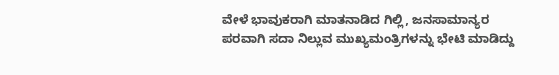ವೇಳೆ ಭಾವುಕರಾಗಿ ಮಾತನಾಡಿದ ಗಿಲ್ಲಿ, ಜನಸಾಮಾನ್ಯರ ಪರವಾಗಿ ಸದಾ ನಿಲ್ಲುವ ಮುಖ್ಯಮಂತ್ರಿಗಳನ್ನು ಭೇಟಿ ಮಾಡಿದ್ದು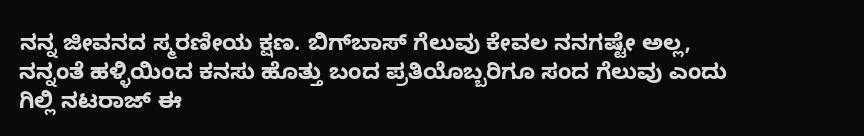ನನ್ನ ಜೀವನದ ಸ್ಮರಣೀಯ ಕ್ಷಣ. ಬಿಗ್‌ಬಾಸ್ ಗೆಲುವು ಕೇವಲ ನನಗಷ್ಟೇ ಅಲ್ಲ, ನನ್ನಂತೆ ಹಳ್ಳಿಯಿಂದ ಕನಸು ಹೊತ್ತು ಬಂದ ಪ್ರತಿಯೊಬ್ಬರಿಗೂ ಸಂದ ಗೆಲುವು ಎಂದು ಗಿಲ್ಲಿ ನಟರಾಜ್ ಈ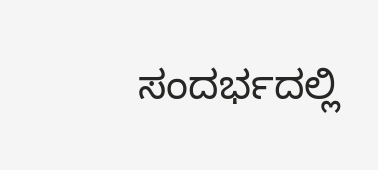ಸಂದರ್ಭದಲ್ಲಿ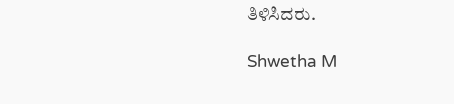ತಿಳಿಸಿದರು.

Shwetha M